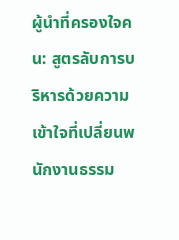ผู้นำที่ครองใจคน: สูตรลับการบริหารด้วยความเข้าใจที่เปลี่ยนพนักงานธรรม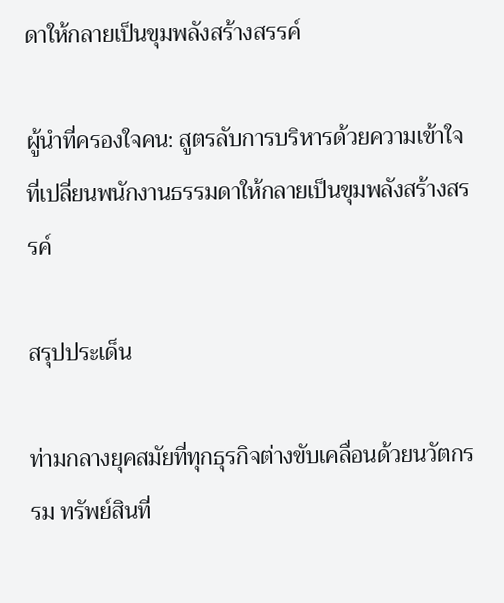ดาให้กลายเป็นขุมพลังสร้างสรรค์

ผู้นำที่ครองใจคน: สูตรลับการบริหารด้วยความเข้าใจที่เปลี่ยนพนักงานธรรมดาให้กลายเป็นขุมพลังสร้างสรรค์

สรุปประเด็น

ท่ามกลางยุคสมัยที่ทุกธุรกิจต่างขับเคลื่อนด้วยนวัตกรรม ทรัพย์สินที่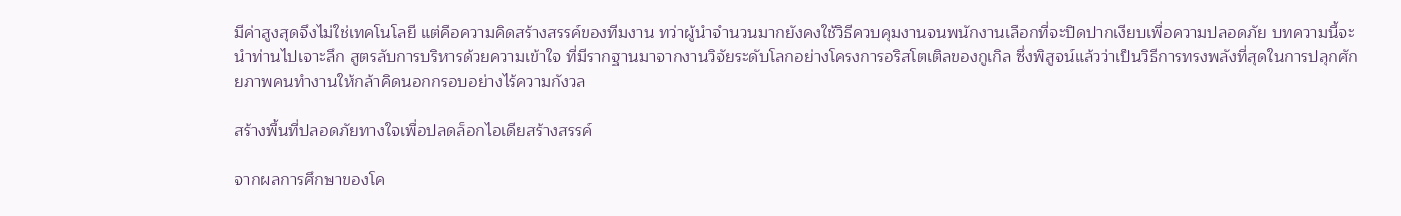มีค่าสูงสุดจึงไม่ใช่เทคโนโลยี แต่คือความคิดสร้างสรรค์ของทีมงาน ทว่าผู้นำจำนวนมากยังคงใช้วิธีควบคุมงานจนพนักงานเลือกที่จะปิดปากเงียบเพื่อความปลอดภัย บทความนี้จะนำท่านไปเจาะลึก สูตรลับการบริหารด้วยความเข้าใจ ที่มีรากฐานมาจากงานวิจัยระดับโลกอย่างโครงการอริสโตเติลของกูเกิล ซึ่งพิสูจน์แล้วว่าเป็นวิธีการทรงพลังที่สุดในการปลุกศักยภาพคนทำงานให้กล้าคิดนอกกรอบอย่างไร้ความกังวล

สร้างพื้นที่ปลอดภัยทางใจเพื่อปลดล็อกไอเดียสร้างสรรค์

จากผลการศึกษาของโค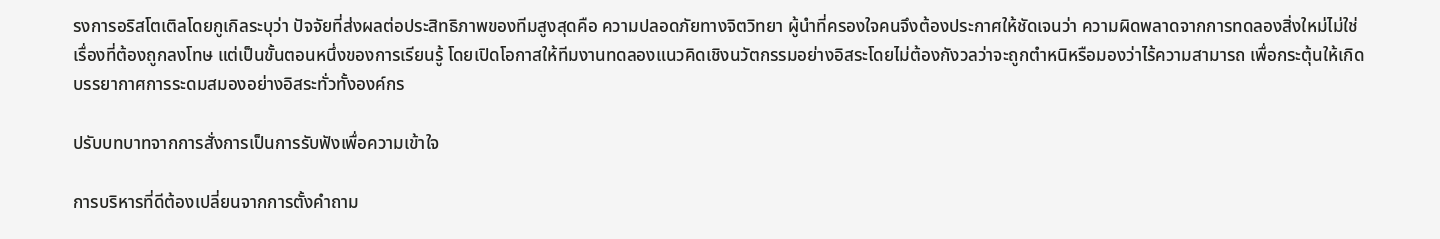รงการอริสโตเติลโดยกูเกิลระบุว่า ปัจจัยที่ส่งผลต่อประสิทธิภาพของทีมสูงสุดคือ ความปลอดภัยทางจิตวิทยา ผู้นำที่ครองใจคนจึงต้องประกาศให้ชัดเจนว่า ความผิดพลาดจากการทดลองสิ่งใหม่ไม่ใช่เรื่องที่ต้องถูกลงโทษ แต่เป็นขั้นตอนหนึ่งของการเรียนรู้ โดยเปิดโอกาสให้ทีมงานทดลองแนวคิดเชิงนวัตกรรมอย่างอิสระโดยไม่ต้องกังวลว่าจะถูกตำหนิหรือมองว่าไร้ความสามารถ เพื่อกระตุ้นให้เกิดบรรยากาศการระดมสมองอย่างอิสระทั่วทั้งองค์กร

ปรับบทบาทจากการสั่งการเป็นการรับฟังเพื่อความเข้าใจ

การบริหารที่ดีต้องเปลี่ยนจากการตั้งคำถาม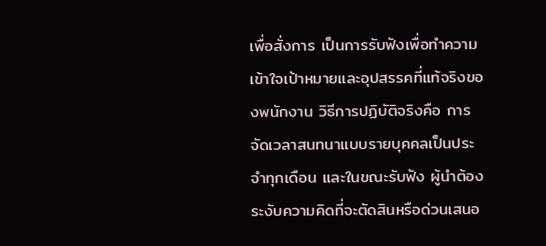เพื่อสั่งการ เป็นการรับฟังเพื่อทำความเข้าใจเป้าหมายและอุปสรรคที่แท้จริงของพนักงาน วิธีการปฏิบัติจริงคือ การจัดเวลาสนทนาแบบรายบุคคลเป็นประจำทุกเดือน และในขณะรับฟัง ผู้นำต้องระงับความคิดที่จะตัดสินหรือด่วนเสนอ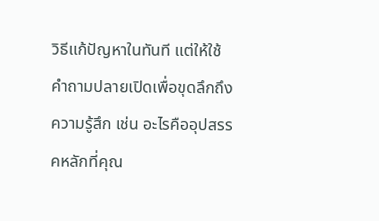วิธีแก้ปัญหาในทันที แต่ให้ใช้คำถามปลายเปิดเพื่อขุดลึกถึงความรู้สึก เช่น อะไรคืออุปสรรคหลักที่คุณ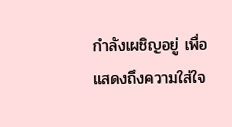กำลังเผชิญอยู่ เพื่อแสดงถึงความใส่ใจ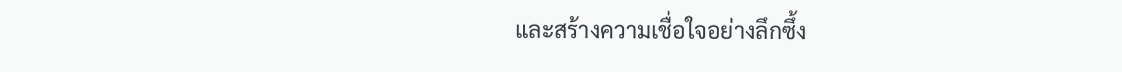และสร้างความเชื่อใจอย่างลึกซึ้ง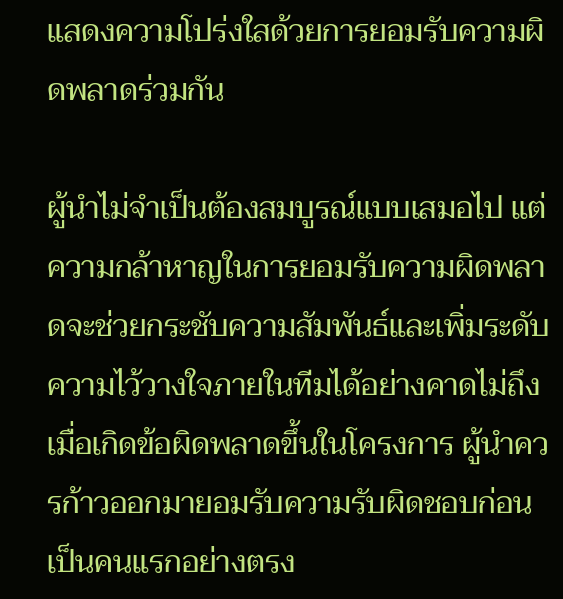แสดงความโปร่งใสด้วยการยอมรับความผิดพลาดร่วมกัน

ผู้นำไม่จำเป็นต้องสมบูรณ์แบบเสมอไป แต่ความกล้าหาญในการยอมรับความผิดพลาดจะช่วยกระชับความสัมพันธ์และเพิ่มระดับความไว้วางใจภายในทีมได้อย่างคาดไม่ถึง เมื่อเกิดข้อผิดพลาดขึ้นในโครงการ ผู้นำควรก้าวออกมายอมรับความรับผิดชอบก่อนเป็นคนแรกอย่างตรง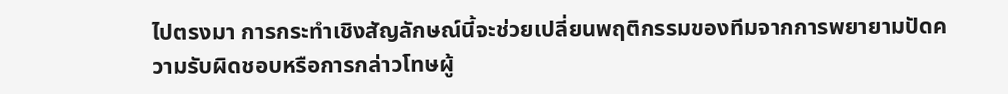ไปตรงมา การกระทำเชิงสัญลักษณ์นี้จะช่วยเปลี่ยนพฤติกรรมของทีมจากการพยายามปัดความรับผิดชอบหรือการกล่าวโทษผู้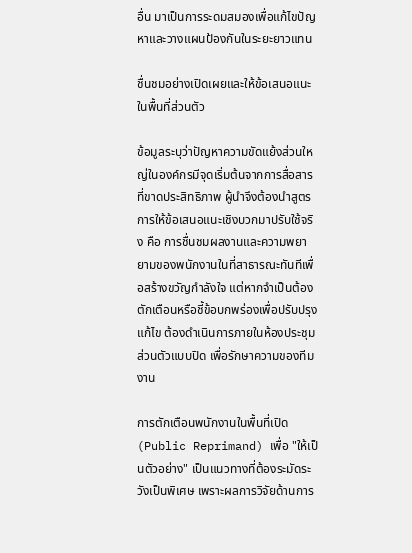อื่น มาเป็นการระดมสมองเพื่อแก้ไขปัญหาและวางแผนป้องกันในระยะยาวแทน

ชื่นชมอย่างเปิดเผยและให้ข้อเสนอแนะในพื้นที่ส่วนตัว

ข้อมูลระบุว่าปัญหาความขัดแย้งส่วนใหญ่ในองค์กรมีจุดเริ่มต้นจากการสื่อสารที่ขาดประสิทธิภาพ ผู้นำจึงต้องนำสูตรการให้ข้อเสนอแนะเชิงบวกมาปรับใช้จริง คือ การชื่นชมผลงานและความพยายามของพนักงานในที่สาธารณะทันทีเพื่อสร้างขวัญกำลังใจ แต่หากจำเป็นต้องตักเตือนหรือชี้ข้อบกพร่องเพื่อปรับปรุงแก้ไข ต้องดำเนินการภายในห้องประชุมส่วนตัวแบบปิด เพื่อรักษาความของทีมงาน

การตักเตือนพนักงานในพื้นที่เปิด (Public Reprimand) เพื่อ "ให้เป็นตัวอย่าง" เป็นแนวทางที่ต้องระมัดระวังเป็นพิเศษ เพราะผลการวิจัยด้านการ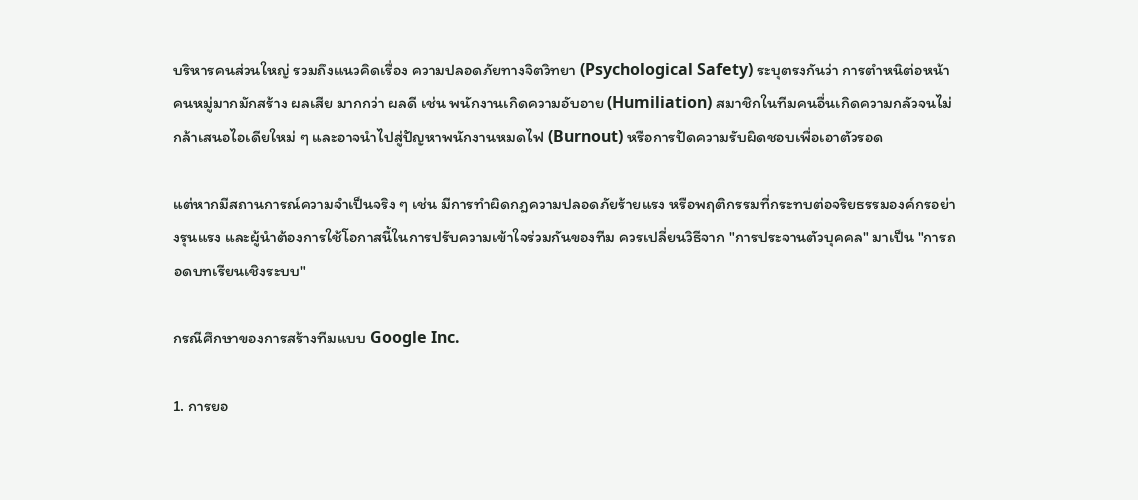บริหารคนส่วนใหญ่ รวมถึงแนวคิดเรื่อง ความปลอดภัยทางจิตวิทยา (Psychological Safety) ระบุตรงกันว่า การตำหนิต่อหน้าคนหมู่มากมักสร้าง ผลเสีย มากกว่า ผลดี เช่น พนักงานเกิดความอับอาย (Humiliation) สมาชิกในทีมคนอื่นเกิดความกลัวจนไม่กล้าเสนอไอเดียใหม่ ๆ และอาจนำไปสู่ปัญหาพนักงานหมดไฟ (Burnout) หรือการปัดความรับผิดชอบเพื่อเอาตัวรอด

แต่หากมีสถานการณ์ความจำเป็นจริง ๆ เช่น มีการทำผิดกฎความปลอดภัยร้ายแรง หรือพฤติกรรมที่กระทบต่อจริยธรรมองค์กรอย่างรุนแรง และผู้นำต้องการใช้โอกาสนี้ในการปรับความเข้าใจร่วมกันของทีม ควรเปลี่ยนวิธีจาก "การประจานตัวบุคคล" มาเป็น "การถอดบทเรียนเชิงระบบ"

กรณีศึกษาของการสร้างทีมแบบ Google Inc.

1. การยอ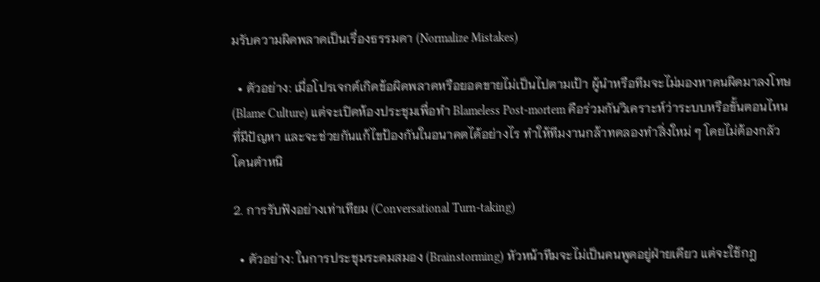มรับความผิดพลาดเป็นเรื่องธรรมดา (Normalize Mistakes)

  • ตัวอย่าง: เมื่อโปรเจกต์เกิดข้อผิดพลาดหรือยอดขายไม่เป็นไปตามเป้า ผู้นำหรือทีมจะไม่มองหาคนผิดมาลงโทษ (Blame Culture) แต่จะเปิดห้องประชุมเพื่อทำ Blameless Post-mortem คือร่วมกันวิเคราะห์ว่าระบบหรือขั้นตอนไหนที่มีปัญหา และจะช่วยกันแก้ไขป้องกันในอนาคตได้อย่างไร ทำให้ทีมงานกล้าทดลองทำสิ่งใหม่ ๆ โดยไม่ต้องกลัวโดนตำหนิ

2. การรับฟังอย่างเท่าเทียม (Conversational Turn-taking)

  • ตัวอย่าง: ในการประชุมระดมสมอง (Brainstorming) หัวหน้าทีมจะไม่เป็นคนพูดอยู่ฝ่ายเดียว แต่จะใช้กฎ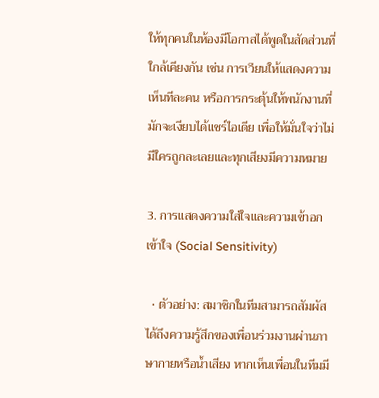ให้ทุกคนในห้องมีโอกาสได้พูดในสัดส่วนที่ใกล้เคียงกัน เช่น การเวียนให้แสดงความเห็นทีละคน หรือการกระตุ้นให้พนักงานที่มักจะเงียบได้แชร์ไอเดีย เพื่อให้มั่นใจว่าไม่มีใครถูกละเลยและทุกเสียงมีความหมาย

3. การแสดงความใส่ใจและความเข้าอกเข้าใจ (Social Sensitivity)

  • ตัวอย่าง: สมาชิกในทีมสามารถสัมผัสได้ถึงความรู้สึกของเพื่อนร่วมงานผ่านภาษากายหรือน้ำเสียง หากเห็นเพื่อนในทีมมี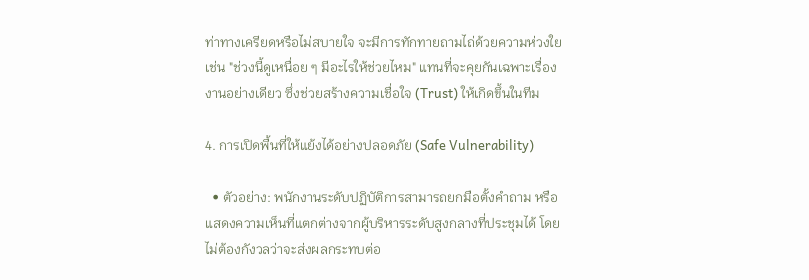ท่าทางเครียดหรือไม่สบายใจ จะมีการทักทายถามไถ่ด้วยความห่วงใย เช่น "ช่วงนี้ดูเหนื่อย ๆ มีอะไรให้ช่วยไหม" แทนที่จะคุยกันเฉพาะเรื่องงานอย่างเดียว ซึ่งช่วยสร้างความเชื่อใจ (Trust) ให้เกิดขึ้นในทีม

4. การเปิดพื้นที่ให้แย้งได้อย่างปลอดภัย (Safe Vulnerability)

  • ตัวอย่าง: พนักงานระดับปฏิบัติการสามารถยกมือตั้งคำถาม หรือแสดงความเห็นที่แตกต่างจากผู้บริหารระดับสูงกลางที่ประชุมได้ โดยไม่ต้องกังวลว่าจะส่งผลกระทบต่อ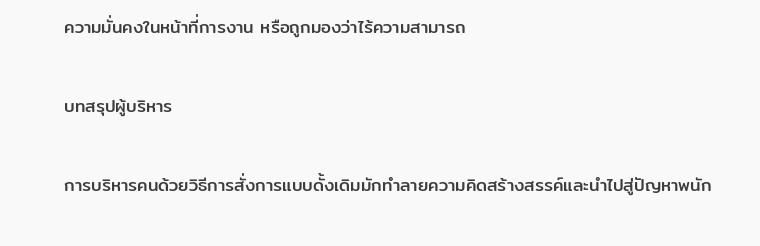ความมั่นคงในหน้าที่การงาน หรือถูกมองว่าไร้ความสามารถ

บทสรุปผู้บริหาร

การบริหารคนด้วยวิธีการสั่งการแบบดั้งเดิมมักทำลายความคิดสร้างสรรค์และนำไปสู่ปัญหาพนัก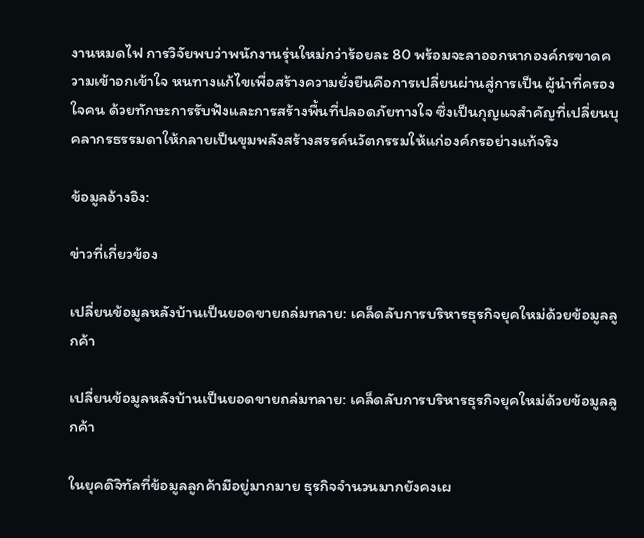งานหมดไฟ การวิจัยพบว่าพนักงานรุ่นใหม่กว่าร้อยละ 80 พร้อมจะลาออกหากองค์กรขาดความเข้าอกเข้าใจ หนทางแก้ไขเพื่อสร้างความยั่งยืนคือการเปลี่ยนผ่านสู่การเป็น ผู้นำที่ครองใจคน ด้วยทักษะการรับฟังและการสร้างพื้นที่ปลอดภัยทางใจ ซึ่งเป็นกุญแจสำคัญที่เปลี่ยนบุคลากรธรรมดาให้กลายเป็นขุมพลังสร้างสรรค์นวัตกรรมให้แก่องค์กรอย่างแท้จริง

ข้อมูลอ้างอิง:

ข่าวที่เกี่ยวข้อง

เปลี่ยนข้อมูลหลังบ้านเป็นยอดขายถล่มทลาย: เคล็ดลับการบริหารธุรกิจยุคใหม่ด้วยข้อมูลลูกค้า

เปลี่ยนข้อมูลหลังบ้านเป็นยอดขายถล่มทลาย: เคล็ดลับการบริหารธุรกิจยุคใหม่ด้วยข้อมูลลูกค้า

ในยุคดิจิทัลที่ข้อมูลลูกค้ามีอยู่มากมาย ธุรกิจจำนวนมากยังคงเผ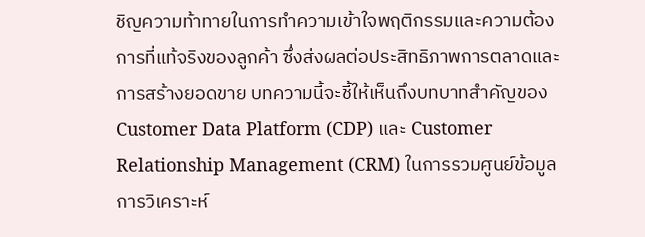ชิญความท้าทายในการทำความเข้าใจพฤติกรรมและความต้องการที่แท้จริงของลูกค้า ซึ่งส่งผลต่อประสิทธิภาพการตลาดและการสร้างยอดขาย บทความนี้จะชี้ให้เห็นถึงบทบาทสำคัญของ Customer Data Platform (CDP) และ Customer Relationship Management (CRM) ในการรวมศูนย์ข้อมูล การวิเคราะห์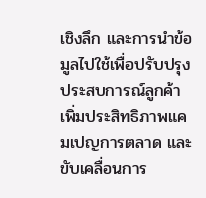เชิงลึก และการนำข้อมูลไปใช้เพื่อปรับปรุงประสบการณ์ลูกค้า เพิ่มประสิทธิภาพแคมเปญการตลาด และขับเคลื่อนการ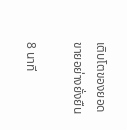เติบโตของยอดขายอย่างยั่งยืน

8 นาที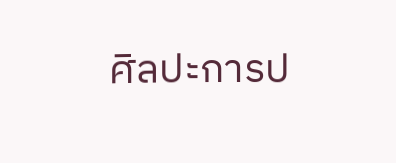ศิลปะการป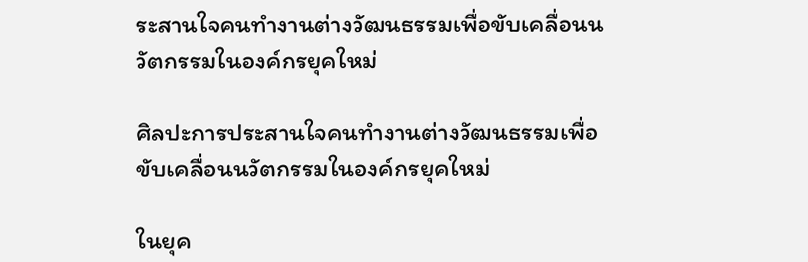ระสานใจคนทำงานต่างวัฒนธรรมเพื่อขับเคลื่อนนวัตกรรมในองค์กรยุคใหม่

ศิลปะการประสานใจคนทำงานต่างวัฒนธรรมเพื่อขับเคลื่อนนวัตกรรมในองค์กรยุคใหม่

ในยุค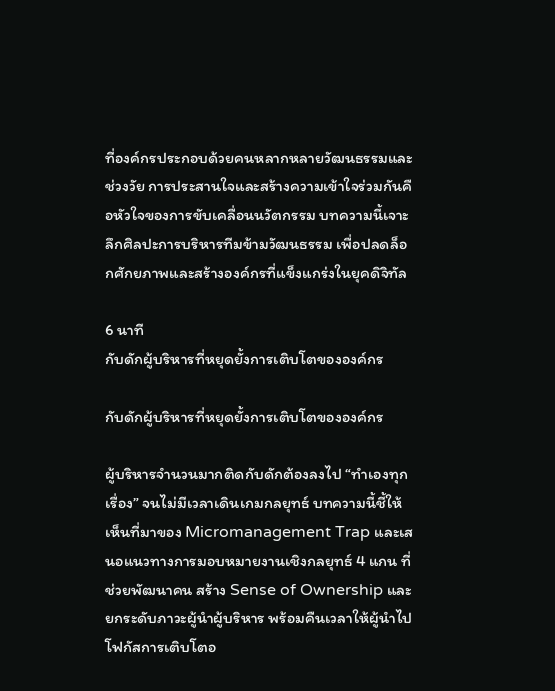ที่องค์กรประกอบด้วยคนหลากหลายวัฒนธรรมและช่วงวัย การประสานใจและสร้างความเข้าใจร่วมกันคือหัวใจของการขับเคลื่อนนวัตกรรม บทความนี้เจาะลึกศิลปะการบริหารทีมข้ามวัฒนธรรม เพื่อปลดล็อกศักยภาพและสร้างองค์กรที่แข็งแกร่งในยุคดิจิทัล

6 นาที
กับดักผู้บริหารที่หยุดยั้งการเติบโตขององค์กร

กับดักผู้บริหารที่หยุดยั้งการเติบโตขององค์กร

ผู้บริหารจำนวนมากติดกับดักต้องลงไป “ทำเองทุกเรื่อง” จนไม่มีเวลาเดินเกมกลยุทธ์ บทความนี้ชี้ให้เห็นที่มาของ Micromanagement Trap และเสนอแนวทางการมอบหมายงานเชิงกลยุทธ์ 4 แกน ที่ช่วยพัฒนาคน สร้าง Sense of Ownership และยกระดับภาวะผู้นำผู้บริหาร พร้อมคืนเวลาให้ผู้นำไปโฟกัสการเติบโตอ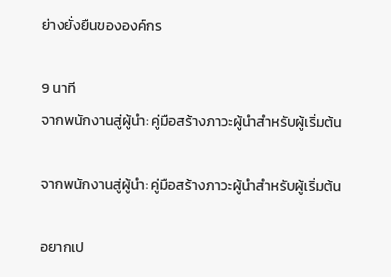ย่างยั่งยืนขององค์กร

9 นาที
จากพนักงานสู่ผู้นำ: คู่มือสร้างภาวะผู้นำสำหรับผู้เริ่มต้น

จากพนักงานสู่ผู้นำ: คู่มือสร้างภาวะผู้นำสำหรับผู้เริ่มต้น

อยากเป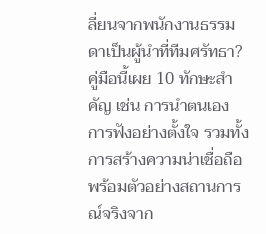ลี่ยนจากพนักงานธรรมดาเป็นผู้นำที่ทีมศรัทธา? คู่มือนี้เผย 10 ทักษะสำคัญ เช่น การนำตนเอง การฟังอย่างตั้งใจ รวมทั้งการสร้างความน่าเชื่อถือ พร้อมตัวอย่างสถานการณ์จริงจาก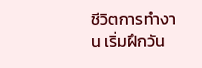ชีวิตการทำงาน เริ่มฝึกวัน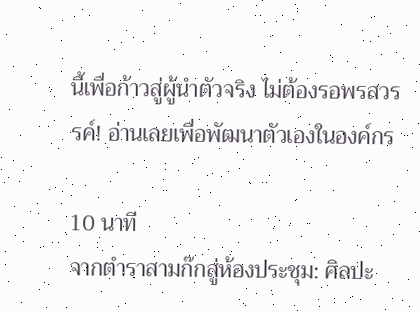นี้เพื่อก้าวสู่ผู้นำตัวจริง ไม่ต้องรอพรสวรรค์! อ่านเลยเพื่อพัฒนาตัวเองในองค์กร

10 นาที
จากตำราสามก๊กสู่ห้องประชุม: ศิลปะ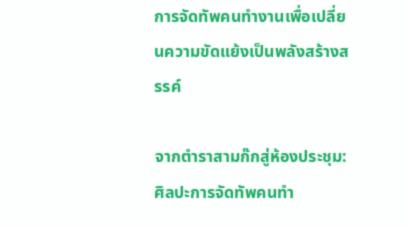การจัดทัพคนทำงานเพื่อเปลี่ยนความขัดแย้งเป็นพลังสร้างสรรค์

จากตำราสามก๊กสู่ห้องประชุม: ศิลปะการจัดทัพคนทำ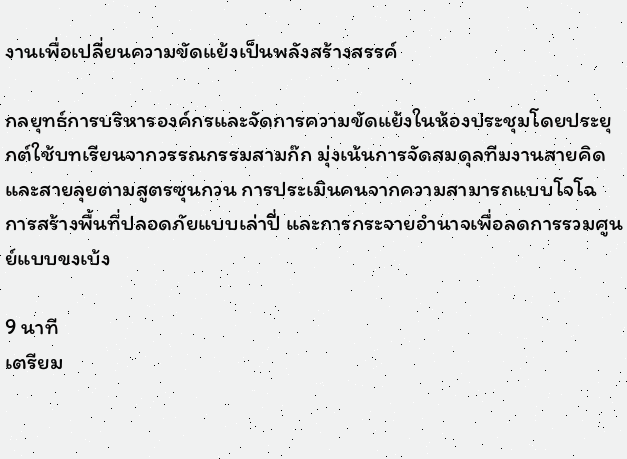งานเพื่อเปลี่ยนความขัดแย้งเป็นพลังสร้างสรรค์

กลยุทธ์การบริหารองค์กรและจัดการความขัดแย้งในห้องประชุมโดยประยุกต์ใช้บทเรียนจากวรรณกรรมสามก๊ก มุ่งเน้นการจัดสมดุลทีมงานสายคิดและสายลุยตามสูตรซุนกวน การประเมินคนจากความสามารถแบบโจโฉ การสร้างพื้นที่ปลอดภัยแบบเล่าปี่ และการกระจายอำนาจเพื่อลดการรวมศูนย์แบบขงเบ้ง

9 นาที
เตรียม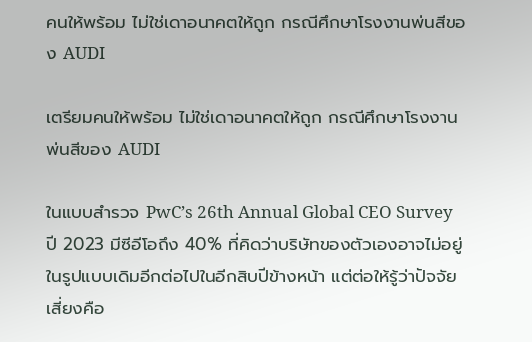คนให้พร้อม ไม่ใช่เดาอนาคตให้ถูก กรณีศึกษาโรงงานพ่นสีของ AUDI

เตรียมคนให้พร้อม ไม่ใช่เดาอนาคตให้ถูก กรณีศึกษาโรงงานพ่นสีของ AUDI

ในแบบสำรวจ PwC’s 26th Annual Global CEO Survey ปี 2023 มีซีอีโอถึง 40% ที่คิดว่าบริษัทของตัวเองอาจไม่อยู่ในรูปแบบเดิมอีกต่อไปในอีกสิบปีข้างหน้า แต่ต่อให้รู้ว่าปัจจัยเสี่ยงคือ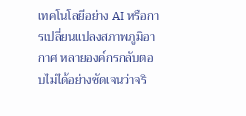เทคโนโลยีอย่าง AI หรือการเปลี่ยนแปลงสภาพภูมิอากาศ หลายองค์กรกลับตอบไม่ได้อย่างชัดเจนว่าจริ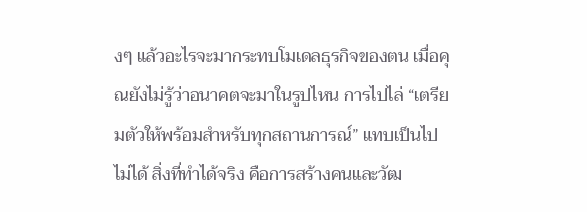งๆ แล้วอะไรจะมากระทบโมเดลธุรกิจของตน เมื่อคุณยังไม่รู้ว่าอนาคตจะมาในรูปไหน การไปไล่ “เตรียมตัวให้พร้อมสำหรับทุกสถานการณ์” แทบเป็นไปไม่ได้ สิ่งที่ทำได้จริง คือการสร้างคนและวัฒ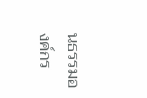นธรรมองค์กร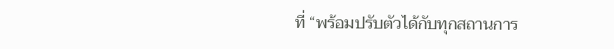ที่ “พร้อมปรับตัวได้กับทุกสถานการ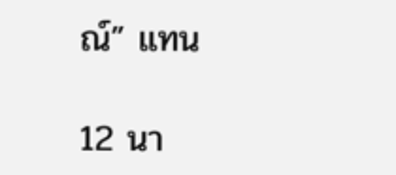ณ์” แทน

12 นา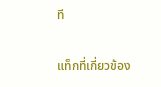ที

แท็กที่เกี่ยวข้อง